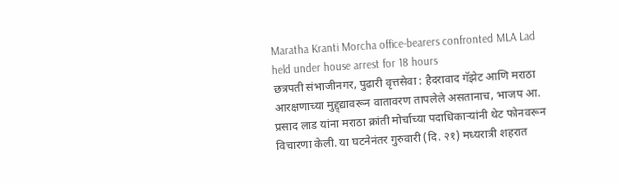Maratha Kranti Morcha office-bearers confronted MLA Lad held under house arrest for 18 hours
छत्रपती संभाजीनगर, पुढारी वृत्तसेवा : हैदरावाद गॅझेट आणि मराठा आरक्षणाच्या मुद्द्द्यावरून वातावरण तापलेले असतानाच, भाजप आ. प्रसाद लाड यांना मराठा क्रांती मोर्चाच्या पदाधिकाऱ्यांनी थेट फोनवरून विचारणा केली. या घटनेनंतर गुरुवारी (दि. २१) मध्यरात्री शहरात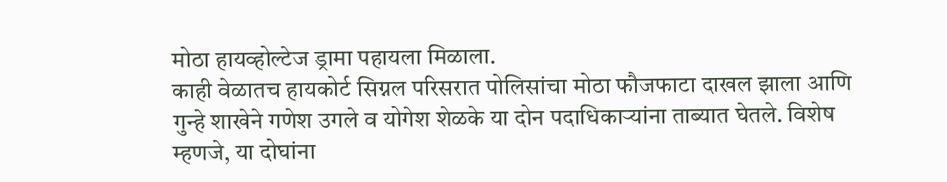मोठा हायव्होल्टेज ड्रामा पहायला मिळाला.
काही वेळातच हायकोर्ट सिग्नल परिसरात पोलिसांचा मोठा फौजफाटा दाखल झाला आणि गुन्हे शाखेने गणेश उगले व योगेश शेळके या दोन पदाधिकाऱ्यांना ताब्यात घेतले. विशेष म्हणजे, या दोघांना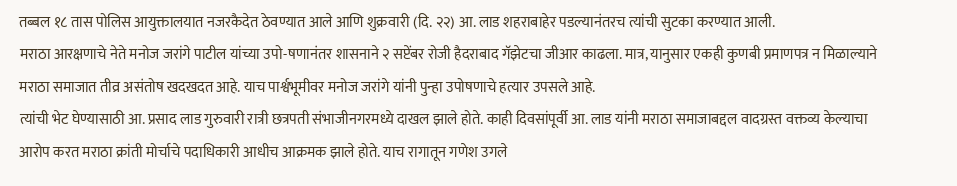तब्बल १८ तास पोलिस आयुक्तालयात नजरकैदेत ठेवण्यात आले आणि शुक्रवारी (दि. २२) आ. लाड शहराबाहेर पडल्यानंतरच त्यांची सुटका करण्यात आली.
मराठा आरक्षणाचे नेते मनोज जरांगे पाटील यांच्या उपो-षणानंतर शासनाने २ सप्टेंबर रोजी हैदराबाद गॅझेटचा जीआर काढला. मात्र, यानुसार एकही कुणबी प्रमाणपत्र न मिळाल्याने मराठा समाजात तीव्र असंतोष खदखदत आहे. याच पार्श्वभूमीवर मनोज जरांगे यांनी पुन्हा उपोषणाचे हत्यार उपसले आहे.
त्यांची भेट घेण्यासाठी आ. प्रसाद लाड गुरुवारी रात्री छत्रपती संभाजीनगरमध्ये दाखल झाले होते. काही दिवसांपूर्वी आ. लाड यांनी मराठा समाजाबद्दल वादग्रस्त वक्तव्य केल्याचा आरोप करत मराठा क्रांती मोर्चाचे पदाधिकारी आधीच आक्रमक झाले होते. याच रागातून गणेश उगले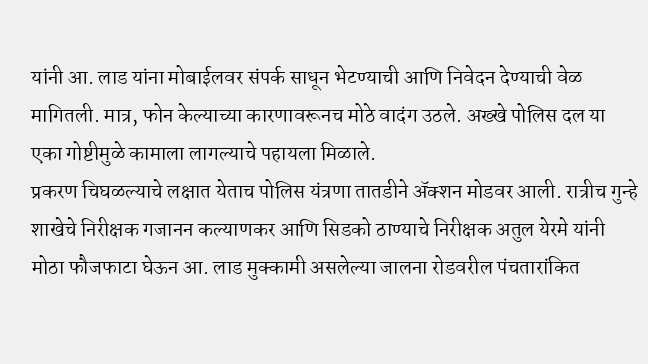यांनी आ. लाड यांना मोबाईलवर संपर्क साधून भेटण्याची आणि निवेदन देण्याची वेळ मागितली. मात्र, फोन केल्याच्या कारणावरूनच मोठे वादंग उठले. अख्खे पोलिस दल या एका गोष्टीमुळे कामाला लागल्याचे पहायला मिळाले.
प्रकरण चिघळल्याचे लक्षात येताच पोलिस यंत्रणा तातडीने ॲक्शन मोडवर आली. रात्रीच गुन्हे शाखेचे निरीक्षक गजानन कल्याणकर आणि सिडको ठाण्याचे निरीक्षक अतुल येरमे यांनी मोठा फौजफाटा घेऊन आ. लाड मुक्कामी असलेल्या जालना रोडवरील पंचतारांकित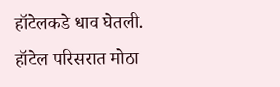हॉटेलकडे धाव घेतली. हॉटेल परिसरात मोठा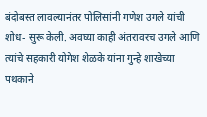बंदोबस्त लावल्यानंतर पोलिसांनी गणेश उगले यांची शोध- सुरू केली. अवघ्या काही अंतरावरच उगले आणि त्यांचे सहकारी योगेश शेळके यांना गुन्हे शाखेच्या पथकाने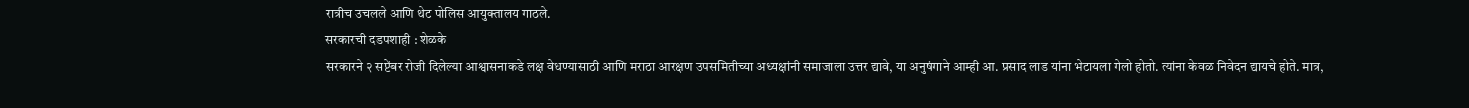रात्रीच उचलले आणि थेट पोलिस आयुक्तालय गाठले.
सरकारची दडपशाही : शेळके
सरकारने २ सप्टेंबर रोजी दिलेल्या आश्वासनाकडे लक्ष वेधण्यासाठी आणि मराठा आरक्षण उपसमितीच्या अध्यक्षांनी समाजाला उत्तर द्यावे, या अनुषंगाने आम्ही आ. प्रसाद लाड यांना भेटायला गेलो होतो. त्यांना केवळ निवेदन द्यायचे होते. मात्र,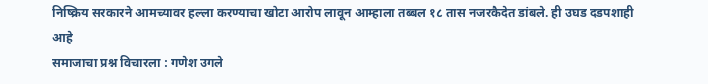निष्क्रिय सरकारने आमच्यावर हल्ला करण्याचा खोटा आरोप लावून आम्हाला तब्बल १८ तास नजरकैदेत डांबले. ही उघड दडपशाही आहे
समाजाचा प्रश्न विचारला : गणेश उगले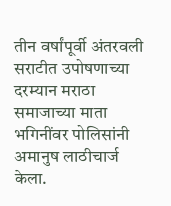तीन वर्षांपूर्वी अंतरवली सराटीत उपोषणाच्या दरम्यान मराठा समाजाच्या माता भगिनींवर पोलिसांनी अमानुष लाठीचार्ज केला.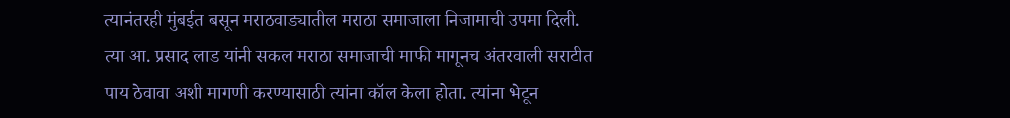त्यानंतरही मुंबईत बसून मराठवाड्यातील मराठा समाजाला निजामाची उपमा दिली. त्या आ. प्रसाद लाड यांनी सकल मराठा समाजाची माफी मागूनच अंतरवाली सराटीत पाय ठेवावा अशी मागणी करण्यासाठी त्यांना कॉल केला होता. त्यांना भेटून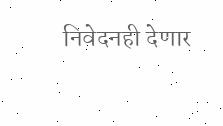निवेदनही देणार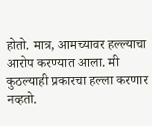होतो. मात्र, आमच्यावर हल्ल्याचा आरोप करण्यात आला. मी कुठल्याही प्रकारचा हल्ला करणार नव्हतो.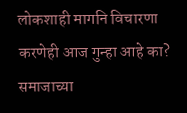लोकशाही मागनि विचारणा करणेही आज गुन्हा आहे का? समाजाच्या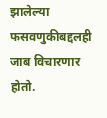झालेल्या फसवणुकीबद्दलही जाब विचारणार होतो.